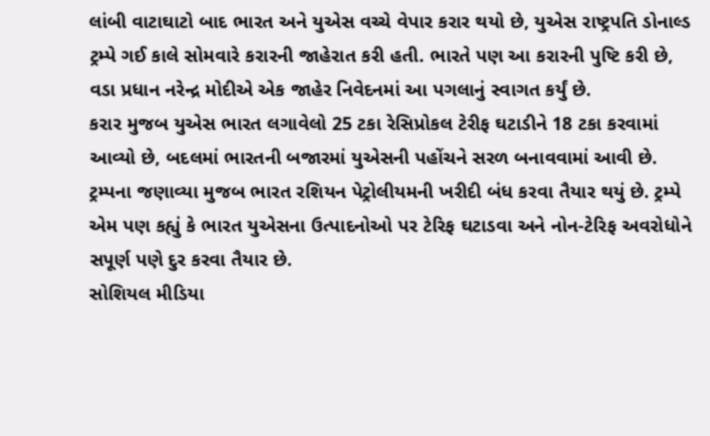લાંબી વાટાઘાટો બાદ ભારત અને યુએસ વચ્ચે વેપાર કરાર થયો છે, યુએસ રાષ્ટ્રપતિ ડોનાલ્ડ ટ્રમ્પે ગઈ કાલે સોમવારે કરારની જાહેરાત કરી હતી. ભારતે પણ આ કરારની પુષ્ટિ કરી છે, વડા પ્રધાન નરેન્દ્ર મોદીએ એક જાહેર નિવેદનમાં આ પગલાનું સ્વાગત કર્યું છે.
કરાર મુજબ યુએસ ભારત લગાવેલો 25 ટકા રેસિપ્રોકલ ટેરીફ ઘટાડીને 18 ટકા કરવામાં આવ્યો છે, બદલમાં ભારતની બજારમાં યુએસની પહોંચને સરળ બનાવવામાં આવી છે. ટ્રમ્પના જણાવ્યા મુજબ ભારત રશિયન પેટ્રોલીયમની ખરીદી બંધ કરવા તૈયાર થયું છે. ટ્રમ્પે એમ પણ કહ્યું કે ભારત યુએસના ઉત્પાદનોઓ પર ટેરિફ ઘટાડવા અને નોન-ટેરિફ અવરોધોને સપૂર્ણ પણે દુર કરવા તૈયાર છે.
સોશિયલ મીડિયા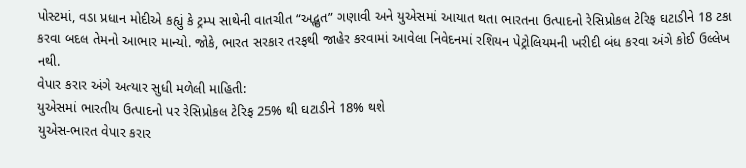પોસ્ટમાં, વડા પ્રધાન મોદીએ કહ્યું કે ટ્રમ્પ સાથેની વાતચીત “અદ્ભુત” ગણાવી અને યુએસમાં આયાત થતા ભારતના ઉત્પાદનો રેસિપ્રોકલ ટેરિફ ઘટાડીને 18 ટકા કરવા બદલ તેમનો આભાર માન્યો. જોકે, ભારત સરકાર તરફથી જાહેર કરવામાં આવેલા નિવેદનમાં રશિયન પેટ્રોલિયમની ખરીદી બંધ કરવા અંગે કોઈ ઉલ્લેખ નથી.
વેપાર કરાર અંગે અત્યાર સુધી મળેલી માહિતી:
યુએસમાં ભારતીય ઉત્પાદનો પર રેસિપ્રોકલ ટેરિફ 25% થી ઘટાડીને 18% થશે
યુએસ-ભારત વેપાર કરાર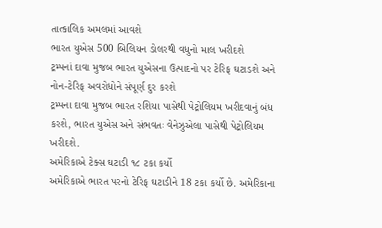તાત્કાલિક અમલમાં આવશે
ભારત યુએસ 500 બિલિયન ડોલરથી વધુનો માલ ખરીદશે
ટ્રમ્પનાં દાવા મુજબ ભારત યુએસના ઉત્પાદનો પર ટેરિફ ઘટાડશે અને નોન-ટેરિફ અવરોધોને સંપૂર્ણ દુર કરશે
ટ્રમ્પના દાવા મુજબ ભારત રશિયા પાસેથી પેટ્રોલિયમ ખરીદવાનું બંધ કરશે, ભારત યુએસ અને સંભવતઃ વેનેઝુએલા પાસેથી પેટ્રોલિયમ ખરીદશે.
અમેરિકાએ ટેક્સ ઘટાડી ૧૮ ટકા કર્યો
અમેરિકાએ ભારત પરનો ટેરિફ ઘટાડીને 18 ટકા કર્યો છે. અમેરિકાના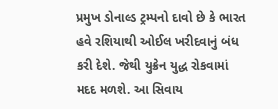પ્રમુખ ડોનાલ્ડ ટ્રમ્પનો દાવો છે કે ભારત હવે રશિયાથી ઓઈલ ખરીદવાનું બંધ કરી દેશે. જેથી યુક્રેન યુદ્ધ રોકવામાં મદદ મળશે. આ સિવાય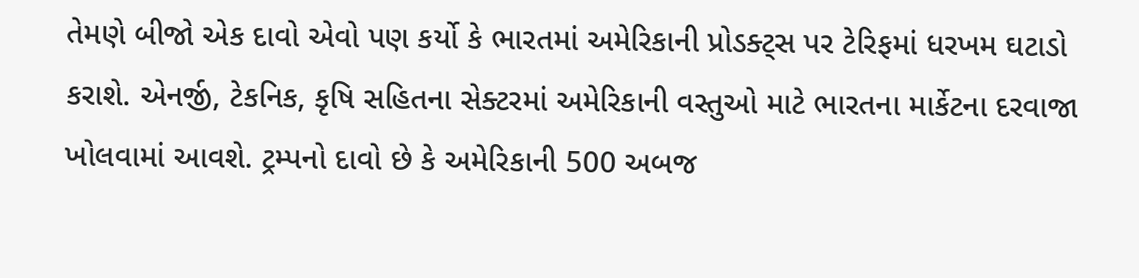તેમણે બીજો એક દાવો એવો પણ કર્યો કે ભારતમાં અમેરિકાની પ્રોડક્ટ્સ પર ટેરિફમાં ધરખમ ઘટાડો કરાશે. એનર્જી, ટેકનિક, કૃષિ સહિતના સેક્ટરમાં અમેરિકાની વસ્તુઓ માટે ભારતના માર્કેટના દરવાજા ખોલવામાં આવશે. ટ્રમ્પનો દાવો છે કે અમેરિકાની 500 અબજ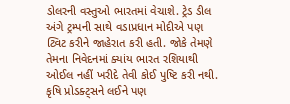ડોલરની વસ્તુઓ ભારતમાં વેચાશે. ટ્રેડ ડીલ અંગે ટ્રમ્પની સાથે વડાપ્રધાન મોદીએ પણ ટ્વિટ કરીને જાહેરાત કરી હતી. જોકે તેમણે તેમના નિવેદનમાં ક્યાંય ભારત રશિયાથી ઓઈલ નહીં ખરીદે તેવી કોઈ પુષ્ટિ કરી નથી. કૃષિ પ્રોડક્ટ્સને લઈને પણ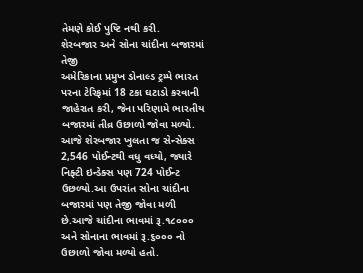તેમણે કોઈ પુષ્ટિ નથી કરી.
શેરબજાર અને સોના ચાંદીના બજારમાં તેજી
અમેરિકાના પ્રમુખ ડોનાલ્ડ ટ્રમ્પે ભારત પરના ટેરિફમાં 18 ટકા ઘટાડો કરવાની જાહેરાત કરી, જેના પરિણામે ભારતીય બજારમાં તીવ્ર ઉછાળો જોવા મળ્યો. આજે શેરબજાર ખુલતા જ સેન્સેક્સ 2,546 પોઈન્ટથી વધુ વધ્યો, જ્યારે નિફ્ટી ઇન્ડેક્સ પણ 724 પોઈન્ટ ઉછળ્યો.આ ઉપરાંત સોના ચાંદીના બજારમાં પણ તેજી જોવા મળી છે.આજે ચાંદીના ભાવમાં રૂ.૧૮૦૦૦ અને સોનાના ભાવમાં રૂ.૬૦૦૦ નો ઉછાળો જોવા મળ્યો હતો.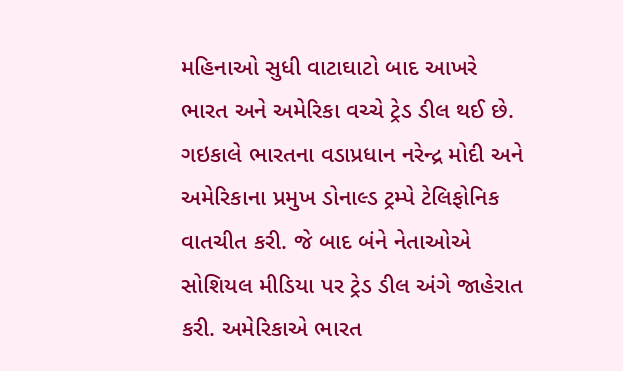મહિનાઓ સુધી વાટાઘાટો બાદ આખરે ભારત અને અમેરિકા વચ્ચે ટ્રેડ ડીલ થઈ છે. ગઇકાલે ભારતના વડાપ્રધાન નરેન્દ્ર મોદી અને અમેરિકાના પ્રમુખ ડોનાલ્ડ ટ્રમ્પે ટેલિફોનિક વાતચીત કરી. જે બાદ બંને નેતાઓએ સોશિયલ મીડિયા પર ટ્રેડ ડીલ અંગે જાહેરાત કરી. અમેરિકાએ ભારત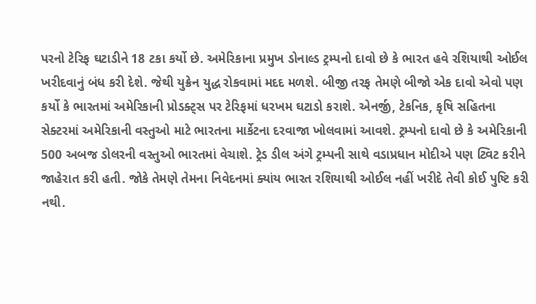પરનો ટેરિફ ઘટાડીને 18 ટકા કર્યો છે. અમેરિકાના પ્રમુખ ડોનાલ્ડ ટ્રમ્પનો દાવો છે કે ભારત હવે રશિયાથી ઓઈલ ખરીદવાનું બંધ કરી દેશે. જેથી યુક્રેન યુદ્ધ રોકવામાં મદદ મળશે. બીજી તરફ તેમણે બીજો એક દાવો એવો પણ કર્યો કે ભારતમાં અમેરિકાની પ્રોડક્ટ્સ પર ટેરિફમાં ધરખમ ઘટાડો કરાશે. એનર્જી, ટેકનિક, કૃષિ સહિતના સેક્ટરમાં અમેરિકાની વસ્તુઓ માટે ભારતના માર્કેટના દરવાજા ખોલવામાં આવશે. ટ્રમ્પનો દાવો છે કે અમેરિકાની 500 અબજ ડોલરની વસ્તુઓ ભારતમાં વેચાશે. ટ્રેડ ડીલ અંગે ટ્રમ્પની સાથે વડાપ્રધાન મોદીએ પણ ટ્વિટ કરીને જાહેરાત કરી હતી. જોકે તેમણે તેમના નિવેદનમાં ક્યાંય ભારત રશિયાથી ઓઈલ નહીં ખરીદે તેવી કોઈ પુષ્ટિ કરી નથી.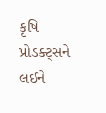કૃષિ પ્રોડક્ટ્સને લઈને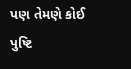પણ તેમણે કોઈ પુષ્ટિ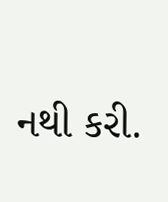નથી કરી.